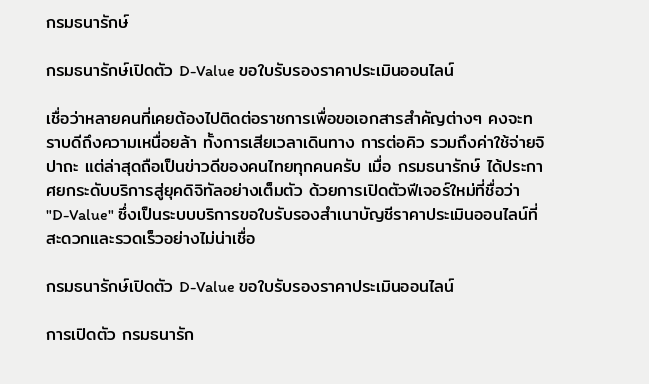กรมธนารักษ์

กรมธนารักษ์เปิดตัว D-Value ขอใบรับรองราคาประเมินออนไลน์

เชื่อว่าหลายคนที่เคยต้องไปติดต่อราชการเพื่อขอเอกสารสำคัญต่างๆ คงจะทราบดีถึงความเหนื่อยล้า ทั้งการเสียเวลาเดินทาง การต่อคิว รวมถึงค่าใช้จ่ายจิปาถะ แต่ล่าสุดถือเป็นข่าวดีของคนไทยทุกคนครับ เมื่อ กรมธนารักษ์ ได้ประกาศยกระดับบริการสู่ยุคดิจิทัลอย่างเต็มตัว ด้วยการเปิดตัวฟีเจอร์ใหม่ที่ชื่อว่า "D-Value" ซึ่งเป็นระบบบริการขอใบรับรองสำเนาบัญชีราคาประเมินออนไลน์ที่สะดวกและรวดเร็วอย่างไม่น่าเชื่อ

กรมธนารักษ์เปิดตัว D-Value ขอใบรับรองราคาประเมินออนไลน์

การเปิดตัว กรมธนารัก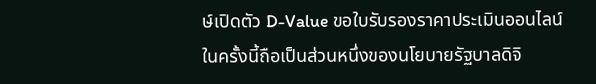ษ์เปิดตัว D-Value ขอใบรับรองราคาประเมินออนไลน์ ในครั้งนี้ถือเป็นส่วนหนึ่งของนโยบายรัฐบาลดิจิ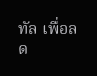ทัล เพื่อลด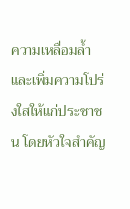ความเหลื่อมล้ำและเพิ่มความโปร่งใสให้แก่ประชาชน โดยหัวใจสำคัญ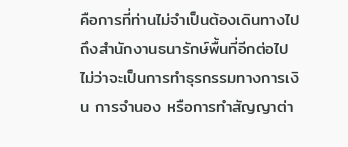คือการที่ท่านไม่จำเป็นต้องเดินทางไปถึงสำนักงานธนารักษ์พื้นที่อีกต่อไป ไม่ว่าจะเป็นการทำธุรกรรมทางการเงิน การจำนอง หรือการทำสัญญาต่า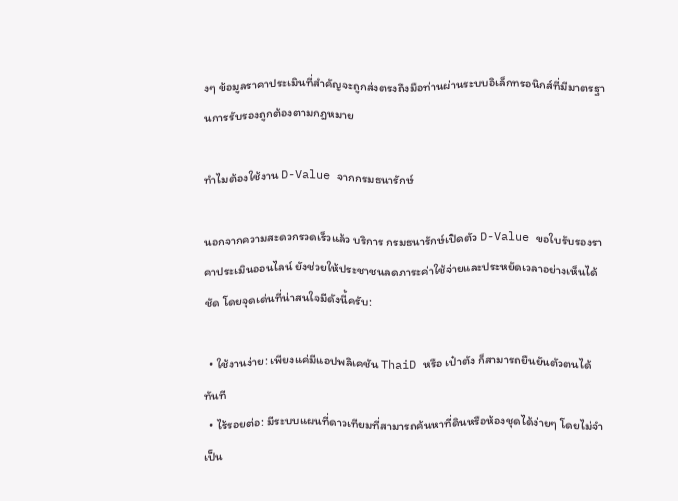งๆ ข้อมูลราคาประเมินที่สำคัญจะถูกส่งตรงถึงมือท่านผ่านระบบอิเล็กทรอนิกส์ที่มีมาตรฐานการรับรองถูกต้องตามกฎหมาย

ทำไมต้องใช้งาน D-Value จากกรมธนารักษ์

นอกจากความสะดวกรวดเร็วแล้ว บริการ กรมธนารักษ์เปิดตัว D-Value ขอใบรับรองราคาประเมินออนไลน์ ยังช่วยให้ประชาชนลดภาระค่าใช้จ่ายและประหยัดเวลาอย่างเห็นได้ชัด โดยจุดเด่นที่น่าสนใจมีดังนี้ครับ:

  • ใช้งานง่าย: เพียงแค่มีแอปพลิเคชัน ThaiD หรือ เป๋าตัง ก็สามารถยืนยันตัวตนได้ทันที
  • ไร้รอยต่อ: มีระบบแผนที่ดาวเทียมที่สามารถค้นหาที่ดินหรือห้องชุดได้ง่ายๆ โดยไม่จำเป็น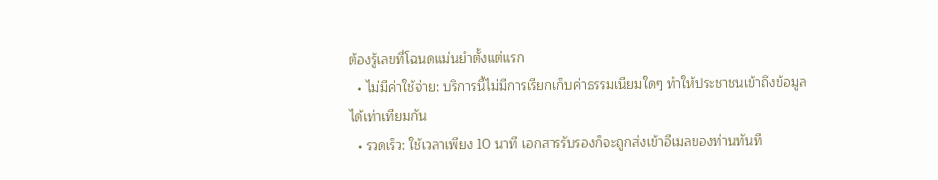ต้องรู้เลขที่โฉนดแม่นยำตั้งแต่แรก
  • ไม่มีค่าใช้จ่าย: บริการนี้ไม่มีการเรียกเก็บค่าธรรมเนียมใดๆ ทำให้ประชาชนเข้าถึงข้อมูลได้เท่าเทียมกัน
  • รวดเร็ว: ใช้เวลาเพียง 10 นาที เอกสารรับรองก็จะถูกส่งเข้าอีเมลของท่านทันที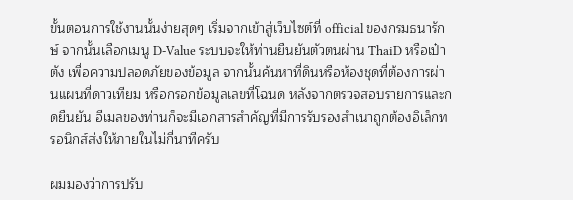ขั้นตอนการใช้งานนั้นง่ายสุดๆ เริ่มจากเข้าสู่เว็บไซต์ที่ official ของกรมธนารักษ์ จากนั้นเลือกเมนู D-Value ระบบจะให้ท่านยืนยันตัวตนผ่าน ThaiD หรือเป๋าตัง เพื่อความปลอดภัยของข้อมูล จากนั้นค้นหาที่ดินหรือห้องชุดที่ต้องการผ่านแผนที่ดาวเทียม หรือกรอกข้อมูลเลขที่โฉนด หลังจากตรวจสอบรายการและกดยืนยัน อีเมลของท่านก็จะมีเอกสารสำคัญที่มีการรับรองสำเนาถูกต้องอิเล็กทรอนิกส์ส่งให้ภายในไม่กี่นาทีครับ

ผมมองว่าการปรับ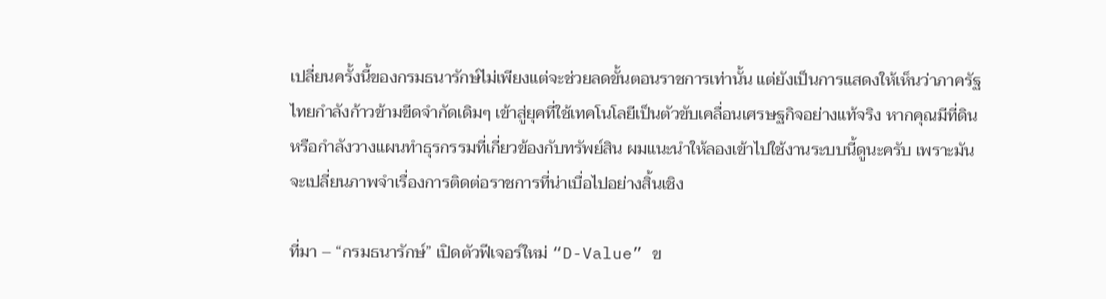เปลี่ยนครั้งนี้ของกรมธนารักษ์ไม่เพียงแต่จะช่วยลดขั้นตอนราชการเท่านั้น แต่ยังเป็นการแสดงให้เห็นว่าภาครัฐไทยกำลังก้าวข้ามขีดจำกัดเดิมๆ เข้าสู่ยุคที่ใช้เทคโนโลยีเป็นตัวขับเคลื่อนเศรษฐกิจอย่างแท้จริง หากคุณมีที่ดินหรือกำลังวางแผนทำธุรกรรมที่เกี่ยวข้องกับทรัพย์สิน ผมแนะนำให้ลองเข้าไปใช้งานระบบนี้ดูนะครับ เพราะมันจะเปลี่ยนภาพจำเรื่องการติดต่อราชการที่น่าเบื่อไปอย่างสิ้นเชิง

ที่มา – “กรมธนารักษ์” เปิดตัวฟีเจอร์ใหม่ “D-Value” ข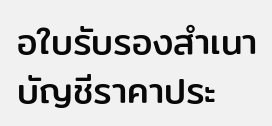อใบรับรองสำเนาบัญชีราคาประ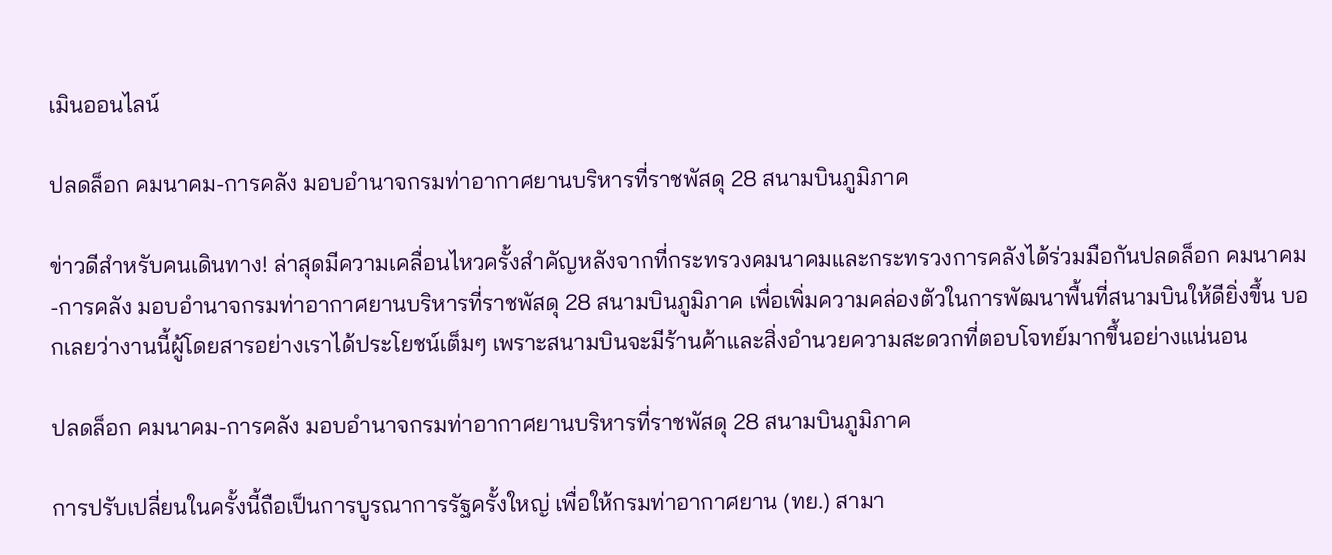เมินออนไลน์

ปลดล็อก คมนาคม-การคลัง มอบอำนาจกรมท่าอากาศยานบริหารที่ราชพัสดุ 28 สนามบินภูมิภาค

ข่าวดีสำหรับคนเดินทาง! ล่าสุดมีความเคลื่อนไหวครั้งสำคัญหลังจากที่กระทรวงคมนาคมและกระทรวงการคลังได้ร่วมมือกันปลดล็อก คมนาคม-การคลัง มอบอำนาจกรมท่าอากาศยานบริหารที่ราชพัสดุ 28 สนามบินภูมิภาค เพื่อเพิ่มความคล่องตัวในการพัฒนาพื้นที่สนามบินให้ดียิ่งขึ้น บอกเลยว่างานนี้ผู้โดยสารอย่างเราได้ประโยชน์เต็มๆ เพราะสนามบินจะมีร้านค้าและสิ่งอำนวยความสะดวกที่ตอบโจทย์มากขึ้นอย่างแน่นอน

ปลดล็อก คมนาคม-การคลัง มอบอำนาจกรมท่าอากาศยานบริหารที่ราชพัสดุ 28 สนามบินภูมิภาค

การปรับเปลี่ยนในครั้งนี้ถือเป็นการบูรณาการรัฐครั้งใหญ่ เพื่อให้กรมท่าอากาศยาน (ทย.) สามา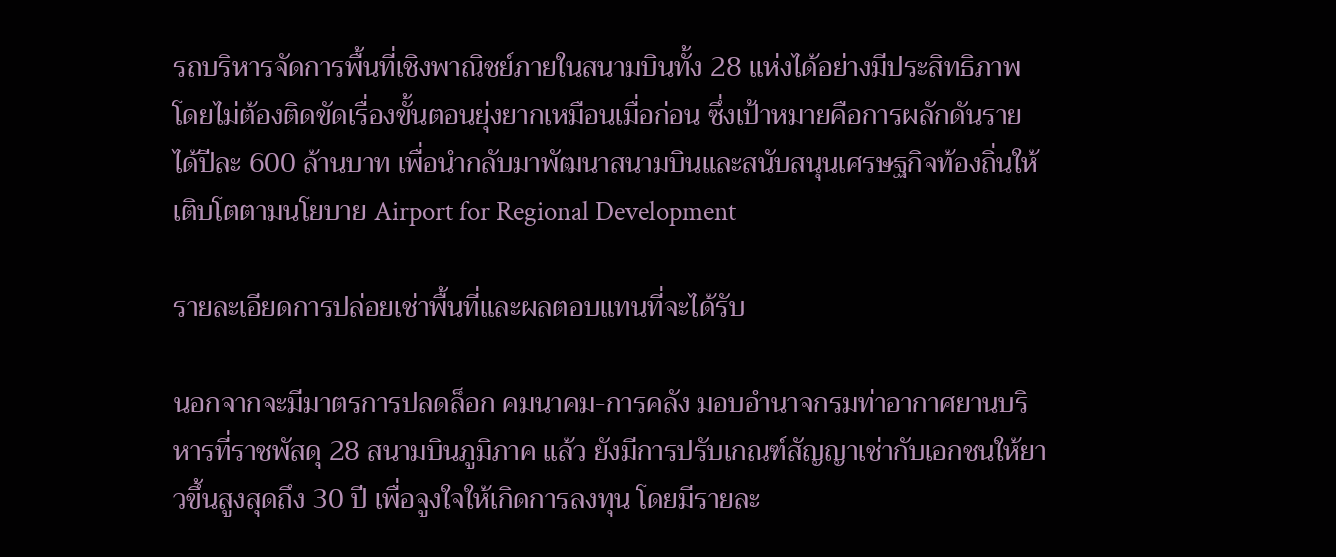รถบริหารจัดการพื้นที่เชิงพาณิชย์ภายในสนามบินทั้ง 28 แห่งได้อย่างมีประสิทธิภาพ โดยไม่ต้องติดขัดเรื่องขั้นตอนยุ่งยากเหมือนเมื่อก่อน ซึ่งเป้าหมายคือการผลักดันรายได้ปีละ 600 ล้านบาท เพื่อนำกลับมาพัฒนาสนามบินและสนับสนุนเศรษฐกิจท้องถิ่นให้เติบโตตามนโยบาย Airport for Regional Development

รายละเอียดการปล่อยเช่าพื้นที่และผลตอบแทนที่จะได้รับ

นอกจากจะมีมาตรการปลดล็อก คมนาคม-การคลัง มอบอำนาจกรมท่าอากาศยานบริหารที่ราชพัสดุ 28 สนามบินภูมิภาค แล้ว ยังมีการปรับเกณฑ์สัญญาเช่ากับเอกชนให้ยาวขึ้นสูงสุดถึง 30 ปี เพื่อจูงใจให้เกิดการลงทุน โดยมีรายละ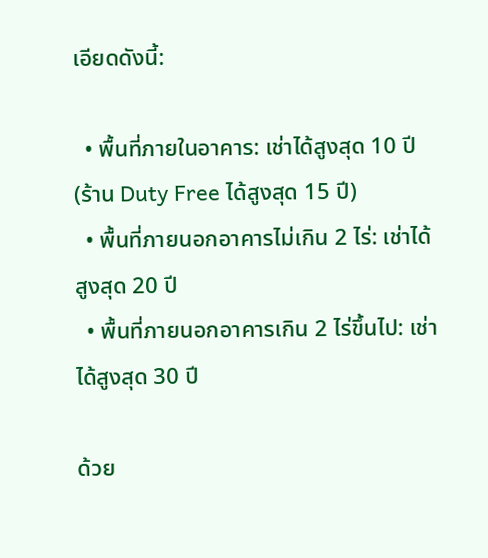เอียดดังนี้:

  • พื้นที่ภายในอาคาร: เช่าได้สูงสุด 10 ปี (ร้าน Duty Free ได้สูงสุด 15 ปี)
  • พื้นที่ภายนอกอาคารไม่เกิน 2 ไร่: เช่าได้สูงสุด 20 ปี
  • พื้นที่ภายนอกอาคารเกิน 2 ไร่ขึ้นไป: เช่าได้สูงสุด 30 ปี

ด้วย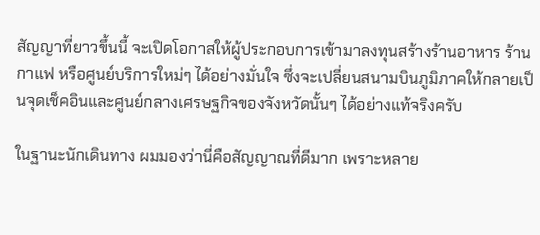สัญญาที่ยาวขึ้นนี้ จะเปิดโอกาสให้ผู้ประกอบการเข้ามาลงทุนสร้างร้านอาหาร ร้านกาแฟ หรือศูนย์บริการใหม่ๆ ได้อย่างมั่นใจ ซึ่งจะเปลี่ยนสนามบินภูมิภาคให้กลายเป็นจุดเช็คอินและศูนย์กลางเศรษฐกิจของจังหวัดนั้นๆ ได้อย่างแท้จริงครับ

ในฐานะนักเดินทาง ผมมองว่านี่คือสัญญาณที่ดีมาก เพราะหลาย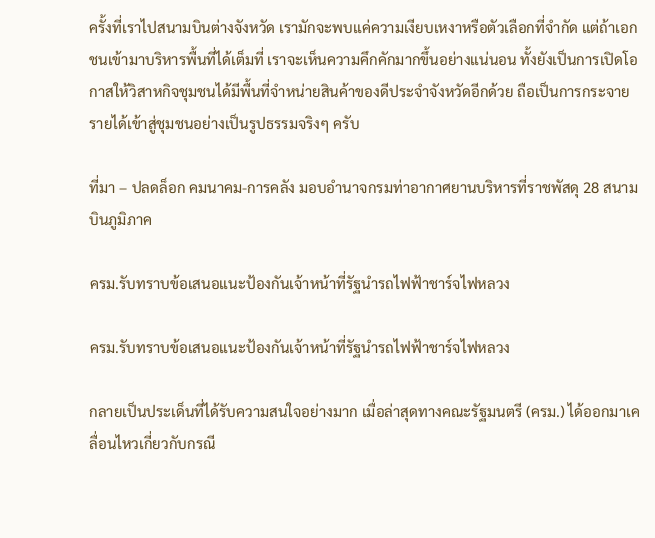ครั้งที่เราไปสนามบินต่างจังหวัด เรามักจะพบแค่ความเงียบเหงาหรือตัวเลือกที่จำกัด แต่ถ้าเอกชนเข้ามาบริหารพื้นที่ได้เต็มที่ เราจะเห็นความคึกคักมากขึ้นอย่างแน่นอน ทั้งยังเป็นการเปิดโอกาสให้วิสาหกิจชุมชนได้มีพื้นที่จำหน่ายสินค้าของดีประจำจังหวัดอีกด้วย ถือเป็นการกระจายรายได้เข้าสู่ชุมชนอย่างเป็นรูปธรรมจริงๆ ครับ

ที่มา – ปลดล็อก คมนาคม-การคลัง มอบอำนาจกรมท่าอากาศยานบริหารที่ราชพัสดุ 28 สนามบินภูมิภาค

ครม.รับทราบข้อเสนอแนะป้องกันเจ้าหน้าที่รัฐนำรถไฟฟ้าชาร์จไฟหลวง

ครม.รับทราบข้อเสนอแนะป้องกันเจ้าหน้าที่รัฐนำรถไฟฟ้าชาร์จไฟหลวง

กลายเป็นประเด็นที่ได้รับความสนใจอย่างมาก เมื่อล่าสุดทางคณะรัฐมนตรี (ครม.) ได้ออกมาเคลื่อนไหวเกี่ยวกับกรณี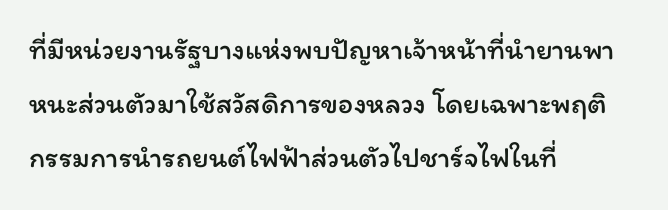ที่มีหน่วยงานรัฐบางแห่งพบปัญหาเจ้าหน้าที่นำยานพาหนะส่วนตัวมาใช้สวัสดิการของหลวง โดยเฉพาะพฤติกรรมการนำรถยนต์ไฟฟ้าส่วนตัวไปชาร์จไฟในที่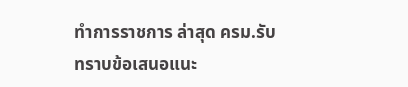ทำการราชการ ล่าสุด ครม.รับทราบข้อเสนอแนะ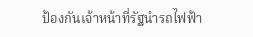ป้องกันเจ้าหน้าที่รัฐนำรถไฟฟ้า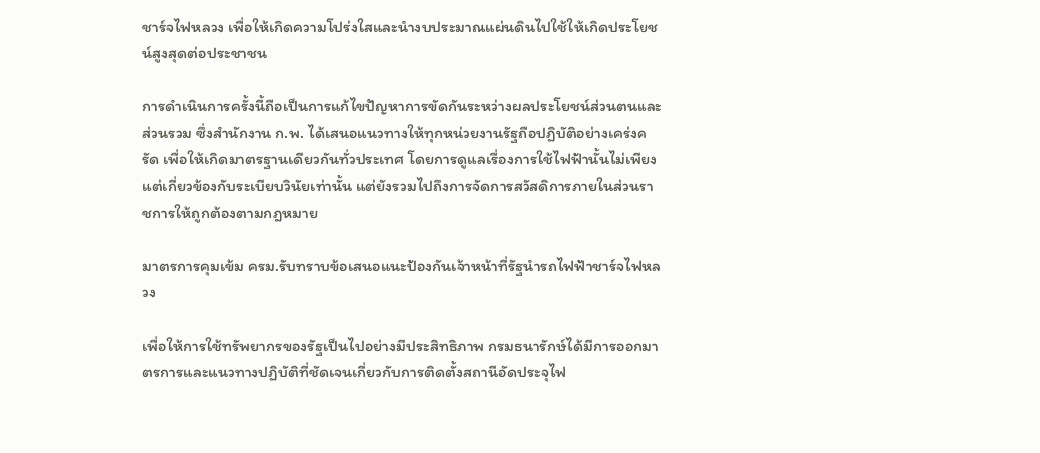ชาร์จไฟหลวง เพื่อให้เกิดความโปร่งใสและนำงบประมาณแผ่นดินไปใช้ให้เกิดประโยชน์สูงสุดต่อประชาชน

การดำเนินการครั้งนี้ถือเป็นการแก้ไขปัญหาการขัดกันระหว่างผลประโยชน์ส่วนตนและส่วนรวม ซึ่งสำนักงาน ก.พ. ได้เสนอแนวทางให้ทุกหน่วยงานรัฐถือปฏิบัติอย่างเคร่งครัด เพื่อให้เกิดมาตรฐานเดียวกันทั่วประเทศ โดยการดูแลเรื่องการใช้ไฟฟ้านั้นไม่เพียงแต่เกี่ยวข้องกับระเบียบวินัยเท่านั้น แต่ยังรวมไปถึงการจัดการสวัสดิการภายในส่วนราชการให้ถูกต้องตามกฎหมาย

มาตรการคุมเข้ม ครม.รับทราบข้อเสนอแนะป้องกันเจ้าหน้าที่รัฐนำรถไฟฟ้าชาร์จไฟหลวง

เพื่อให้การใช้ทรัพยากรของรัฐเป็นไปอย่างมีประสิทธิภาพ กรมธนารักษ์ได้มีการออกมาตรการและแนวทางปฏิบัติที่ชัดเจนเกี่ยวกับการติดตั้งสถานีอัดประจุไฟ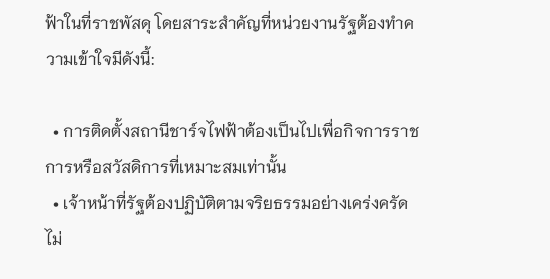ฟ้าในที่ราชพัสดุ โดยสาระสำคัญที่หน่วยงานรัฐต้องทำความเข้าใจมีดังนี้:

  • การติดตั้งสถานีชาร์จไฟฟ้าต้องเป็นไปเพื่อกิจการราชการหรือสวัสดิการที่เหมาะสมเท่านั้น
  • เจ้าหน้าที่รัฐต้องปฏิบัติตามจริยธรรมอย่างเคร่งครัด ไม่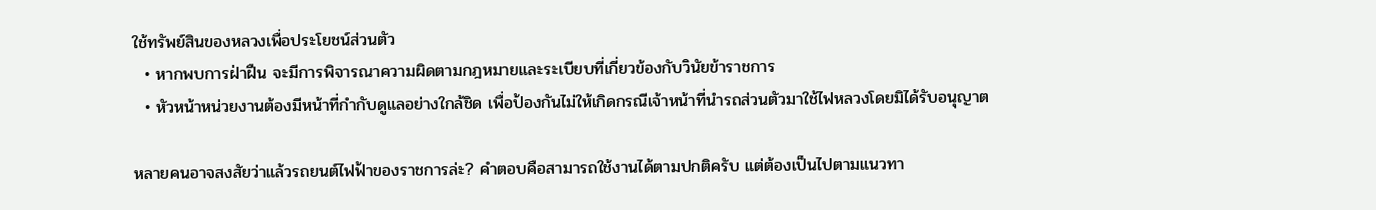ใช้ทรัพย์สินของหลวงเพื่อประโยชน์ส่วนตัว
  • หากพบการฝ่าฝืน จะมีการพิจารณาความผิดตามกฎหมายและระเบียบที่เกี่ยวข้องกับวินัยข้าราชการ
  • หัวหน้าหน่วยงานต้องมีหน้าที่กำกับดูแลอย่างใกล้ชิด เพื่อป้องกันไม่ให้เกิดกรณีเจ้าหน้าที่นำรถส่วนตัวมาใช้ไฟหลวงโดยมิได้รับอนุญาต

หลายคนอาจสงสัยว่าแล้วรถยนต์ไฟฟ้าของราชการล่ะ? คำตอบคือสามารถใช้งานได้ตามปกติครับ แต่ต้องเป็นไปตามแนวทา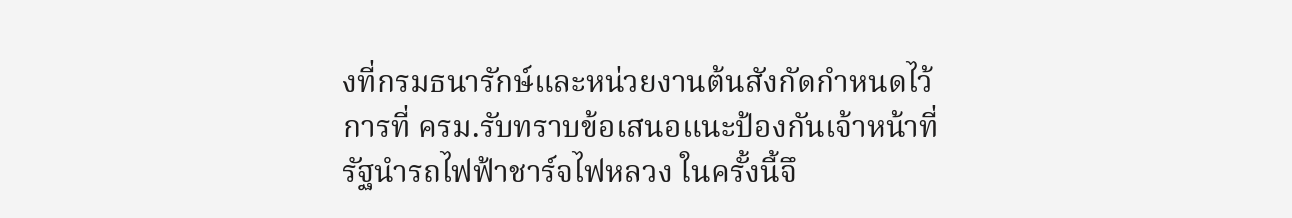งที่กรมธนารักษ์และหน่วยงานต้นสังกัดกำหนดไว้ การที่ ครม.รับทราบข้อเสนอแนะป้องกันเจ้าหน้าที่รัฐนำรถไฟฟ้าชาร์จไฟหลวง ในครั้งนี้จึ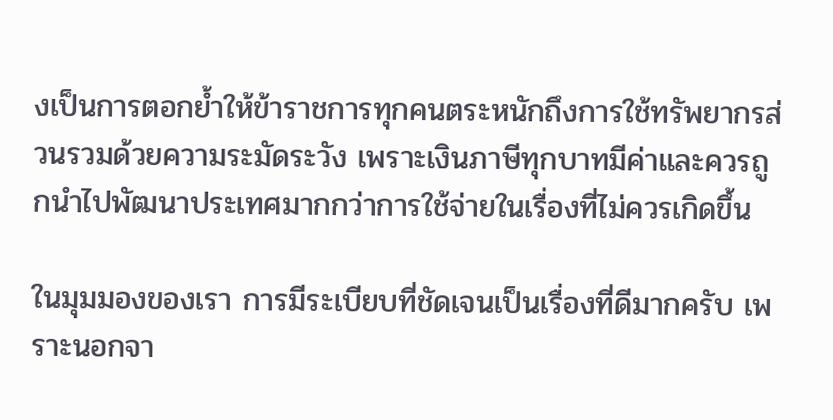งเป็นการตอกย้ำให้ข้าราชการทุกคนตระหนักถึงการใช้ทรัพยากรส่วนรวมด้วยความระมัดระวัง เพราะเงินภาษีทุกบาทมีค่าและควรถูกนำไปพัฒนาประเทศมากกว่าการใช้จ่ายในเรื่องที่ไม่ควรเกิดขึ้น

ในมุมมองของเรา การมีระเบียบที่ชัดเจนเป็นเรื่องที่ดีมากครับ เพราะนอกจา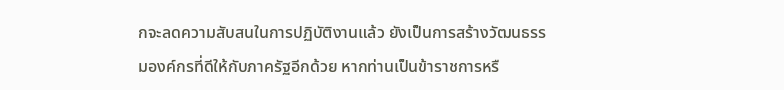กจะลดความสับสนในการปฏิบัติงานแล้ว ยังเป็นการสร้างวัฒนธรรมองค์กรที่ดีให้กับภาครัฐอีกด้วย หากท่านเป็นข้าราชการหรื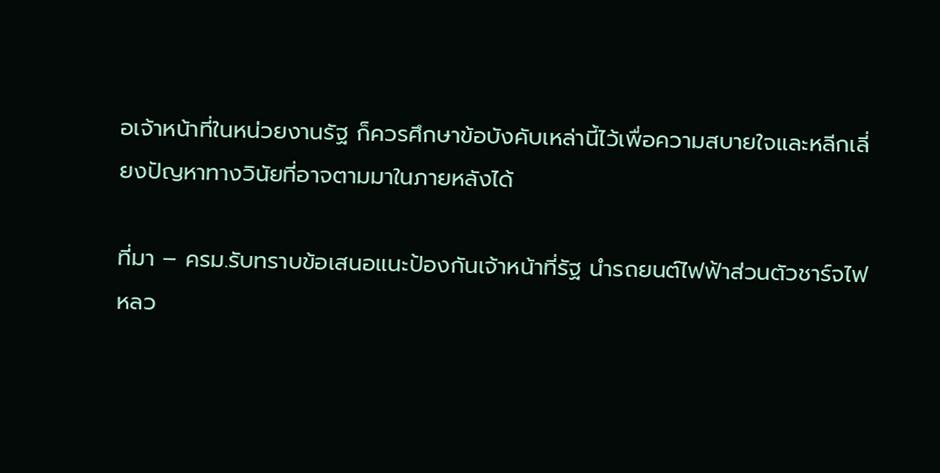อเจ้าหน้าที่ในหน่วยงานรัฐ ก็ควรศึกษาข้อบังคับเหล่านี้ไว้เพื่อความสบายใจและหลีกเลี่ยงปัญหาทางวินัยที่อาจตามมาในภายหลังได้

ที่มา – ครม.รับทราบข้อเสนอแนะป้องกันเจ้าหน้าที่รัฐ นำรถยนต์ไฟฟ้าส่วนตัวชาร์จไฟหลว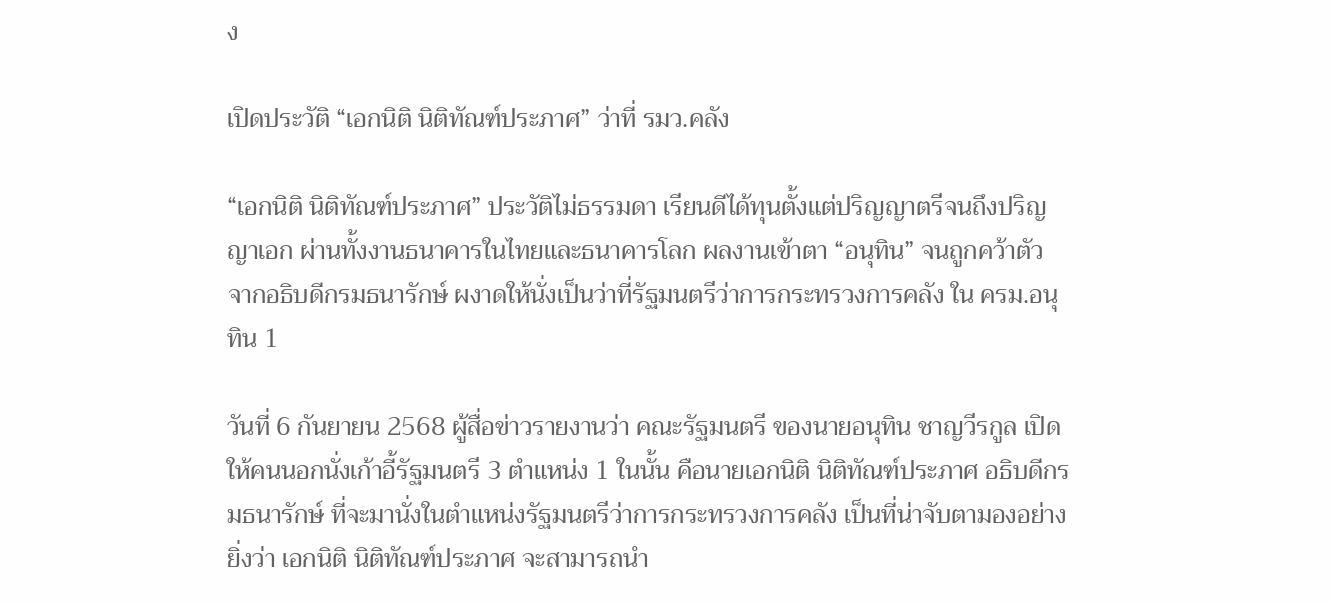ง

เปิดประวัติ “เอกนิติ นิติทัณฑ์ประภาศ” ว่าที่ รมว.คลัง

“เอกนิติ นิติทัณฑ์ประภาศ” ประวัติไม่ธรรมดา เรียนดีได้ทุนตั้งแต่ปริญญาตรีจนถึงปริญญาเอก ผ่านทั้งงานธนาคารในไทยและธนาคารโลก ผลงานเข้าตา “อนุทิน” จนถูกคว้าตัว จากอธิบดีกรมธนารักษ์ ผงาดให้นั่งเป็นว่าที่รัฐมนตรีว่าการกระทรวงการคลัง ใน ครม.อนุทิน 1

วันที่ 6 กันยายน 2568 ผู้สื่อข่าวรายงานว่า คณะรัฐมนตรี ของนายอนุทิน ชาญวีรกูล เปิดให้คนนอกนั่งเก้าอี้รัฐมนตรี 3 ตำแหน่ง 1 ในนั้น คือนายเอกนิติ นิติทัณฑ์ประภาศ อธิบดีกรมธนารักษ์ ที่จะมานั่งในตำแหน่งรัฐมนตรีว่าการกระทรวงการคลัง เป็นที่น่าจับตามองอย่างยิ่งว่า เอกนิติ นิติทัณฑ์ประภาศ จะสามารถนำ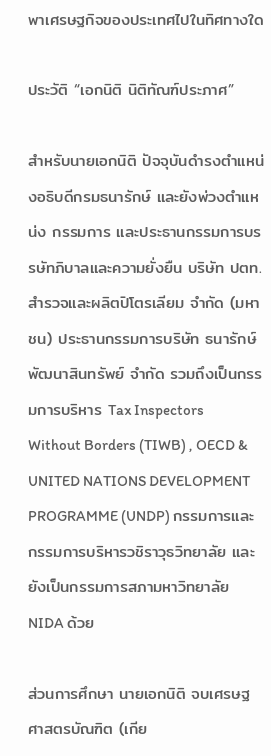พาเศรษฐกิจของประเทศไปในทิศทางใด

ประวัติ “เอกนิติ นิติทัณฑ์ประภาศ”

สำหรับนายเอกนิติ ปัจจุบันดำรงตำแหน่งอธิบดีกรมธนารักษ์ และยังพ่วงตำแหน่ง กรรมการ และประธานกรรมการบรรษัทภิบาลและความยั่งยืน บริษัท ปตท.สำรวจและผลิตปิโตรเลียม จำกัด (มหาชน) ประธานกรรมการบริษัท ธนารักษ์พัฒนาสินทรัพย์ จำกัด รวมถึงเป็นกรรมการบริหาร Tax Inspectors Without Borders (TIWB) , OECD & UNITED NATIONS DEVELOPMENT PROGRAMME (UNDP) กรรมการและกรรมการบริหารวชิราวุธวิทยาลัย และยังเป็นกรรมการสภามหาวิทยาลัย NIDA ด้วย

ส่วนการศึกษา นายเอกนิติ จบเศรษฐศาสตรบัณฑิต (เกีย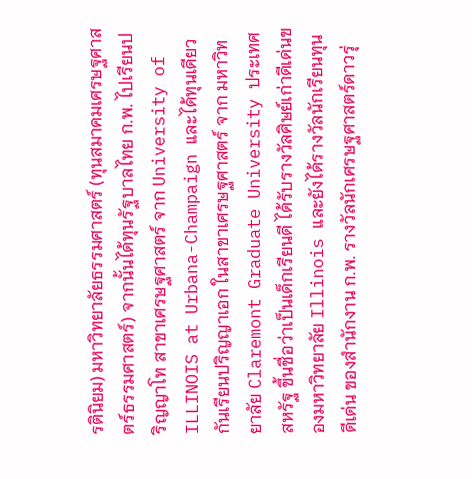รตินิยม) มหาวิทยาลัยธรรมศาสตร์ (ทุนสมาคมเศรษฐศาสตร์ธรรมศาสตร์) จากนั้นได้ทุนรัฐบาลไทย ก.พ. ไปเรียนปริญญาโท สาขาเศรษฐศาสตร์ จาก University of ILLINOIS at Urbana-Champaign และได้ทุนเดียวกันเรียนปริญญาเอก ในสาขาเศรษฐศาสตร์ จาก มหาวิทยาลัย Claremont Graduate University ประเทศสหรัฐ ขึ้นชื่อว่าเป็นเด็กเรียนดี ได้รับรางวัลศิษย์เก่าดีเด่นของมหาวิทยาลัย Illinois และยังได้รางวัลนักเรียนทุนดีเด่น ของสำนักงาน ก.พ. รางวัลนักเศรษฐศาสตร์ดาวรุ่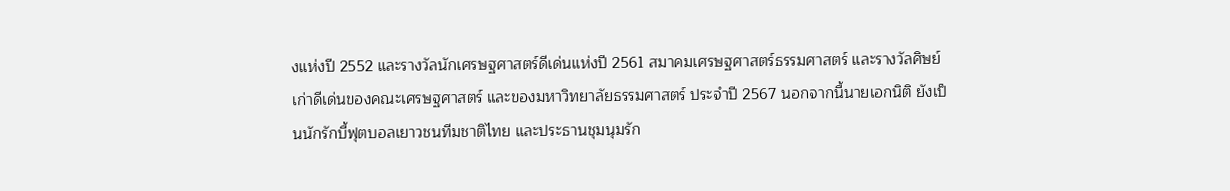งแห่งปี 2552 และรางวัลนักเศรษฐศาสตร์ดีเด่นแห่งปี 2561 สมาคมเศรษฐศาสตร์ธรรมศาสตร์ และรางวัลศิษย์เก่าดีเด่นของคณะเศรษฐศาสตร์ และของมหาวิทยาลัยธรรมศาสตร์ ประจำปี 2567 นอกจากนี้นายเอกนิติ ยังเป็นนักรักบี้ฟุตบอลเยาวชนทีมชาติไทย และประธานชุมนุมรัก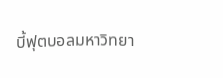บี้ฟุตบอลมหาวิทยา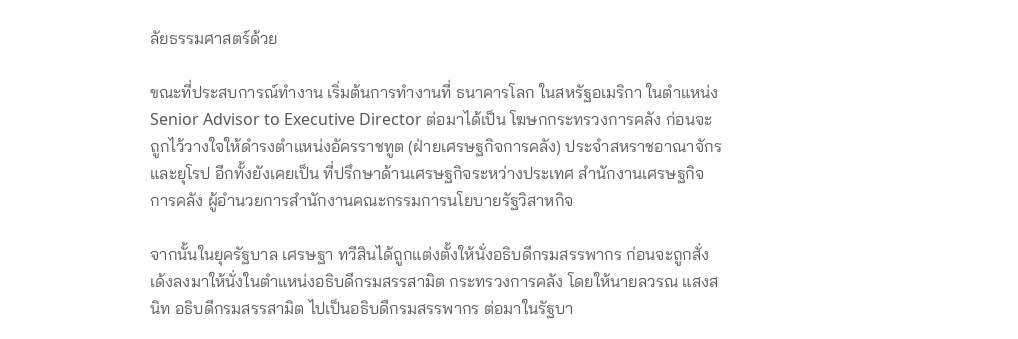ลัยธรรมศาสตร์ด้วย

ขณะที่ประสบการณ์ทำงาน เริ่มต้นการทำงานที่ ธนาคารโลก ในสหรัฐอเมริกา ในตำแหน่ง Senior Advisor to Executive Director ต่อมาได้เป็น โฆษกกระทรวงการคลัง ก่อนจะถูกไว้วางใจให้ดำรงตำแหน่งอัครราชทูต (ฝ่ายเศรษฐกิจการคลัง) ประจำสหราชอาณาจักรและยุโรป อีกทั้งยังเคยเป็น ที่ปรึกษาด้านเศรษฐกิจระหว่างประเทศ สำนักงานเศรษฐกิจการคลัง ผู้อำนวยการสำนักงานคณะกรรมการนโยบายรัฐวิสาหกิจ

จากนั้นในยุครัฐบาล เศรษฐา ทวีสินได้ถูกแต่งตั้งให้นั่งอธิบดีกรมสรรพากร ก่อนจะถูกสั่งเด้งลงมาให้นั่งในตำแหน่งอธิบดีกรมสรรสามิต กระทรวงการคลัง โดยให้นายลวรณ แสงสนิท อธิบดีกรมสรรสามิต ไปเป็นอธิบดีกรมสรรพากร ต่อมาในรัฐบา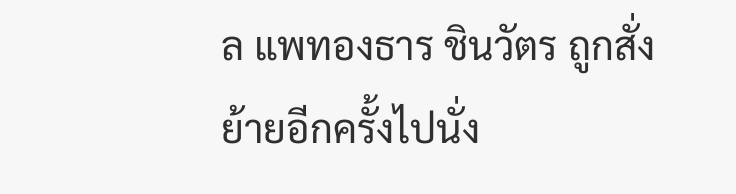ล แพทองธาร ชินวัตร ถูกสั่งย้ายอีกครั้งไปนั่ง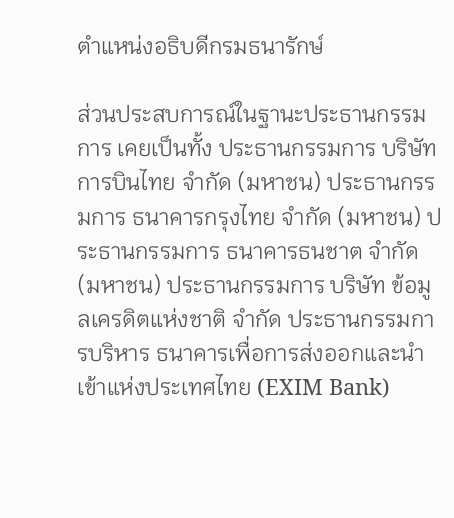ตำแหน่งอธิบดีกรมธนารักษ์

ส่วนประสบการณ์ในฐานะประธานกรรมการ เคยเป็นทั้ง ประธานกรรมการ บริษัท การบินไทย จำกัด (มหาชน) ประธานกรรมการ ธนาคารกรุงไทย จำกัด (มหาชน) ประธานกรรมการ ธนาคารธนชาต จำกัด (มหาชน) ประธานกรรมการ บริษัท ข้อมูลเครดิตแห่งชาติ จำกัด ประธานกรรมการบริหาร ธนาคารเพื่อการส่งออกและนำเข้าแห่งประเทศไทย (EXIM Bank)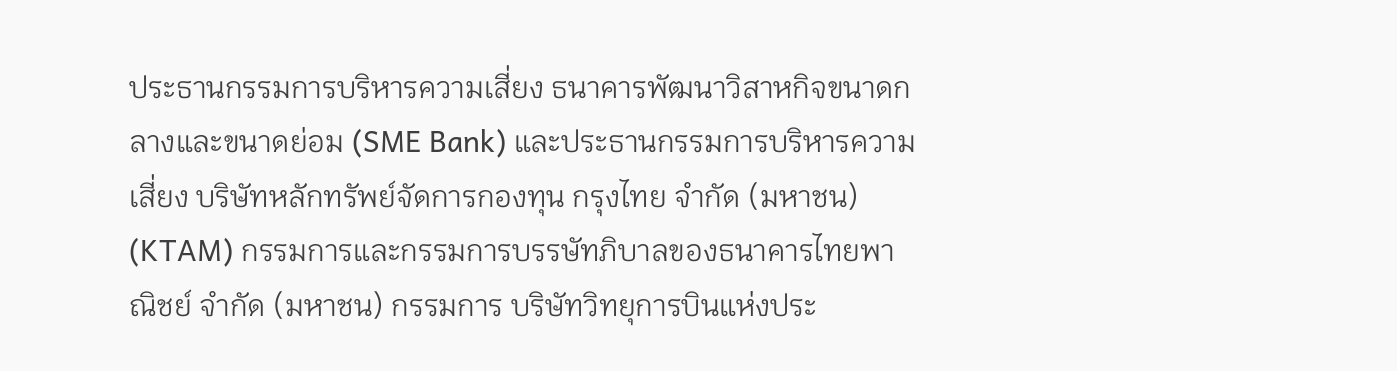ประธานกรรมการบริหารความเสี่ยง ธนาคารพัฒนาวิสาหกิจขนาดกลางและขนาดย่อม (SME Bank) และประธานกรรมการบริหารความเสี่ยง บริษัทหลักทรัพย์จัดการกองทุน กรุงไทย จำกัด (มหาชน) (KTAM) กรรมการและกรรมการบรรษัทภิบาลของธนาคารไทยพาณิชย์ จำกัด (มหาชน) กรรมการ บริษัทวิทยุการบินแห่งประ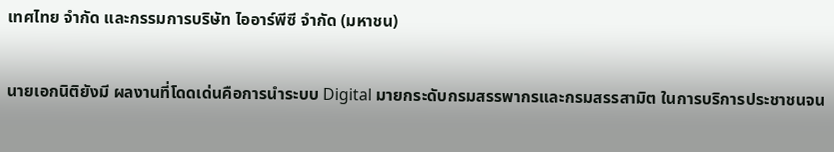เทศไทย จำกัด และกรรมการบริษัท ไออาร์พีซี จำกัด (มหาชน)

นายเอกนิติยังมี ผลงานที่โดดเด่นคือการนำระบบ Digital มายกระดับกรมสรรพากรและกรมสรรสามิต ในการบริการประชาชนจน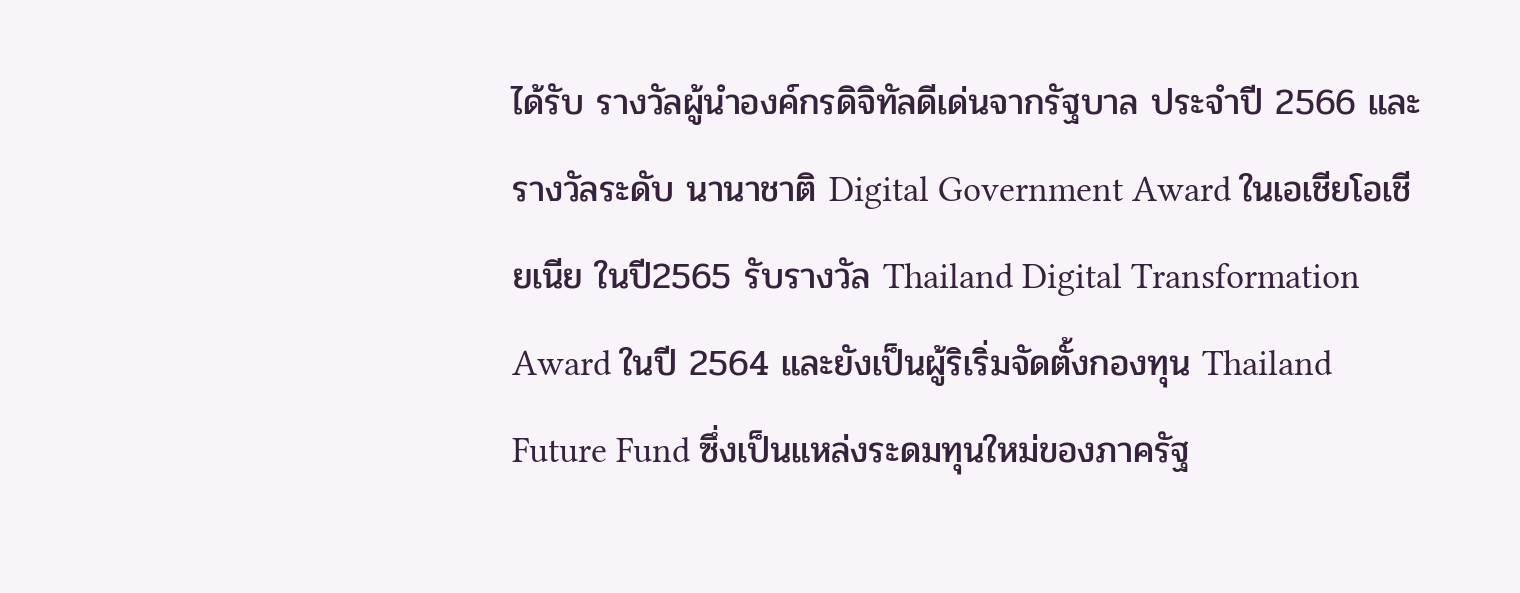ได้รับ รางวัลผู้นำองค์กรดิจิทัลดีเด่นจากรัฐบาล ประจำปี 2566 และรางวัลระดับ นานาชาติ Digital Government Award ในเอเชียโอเชียเนีย ในปี2565 รับรางวัล Thailand Digital Transformation Award ในปี 2564 และยังเป็นผู้ริเริ่มจัดตั้งกองทุน Thailand Future Fund ซึ่งเป็นแหล่งระดมทุนใหม่ของภาครัฐ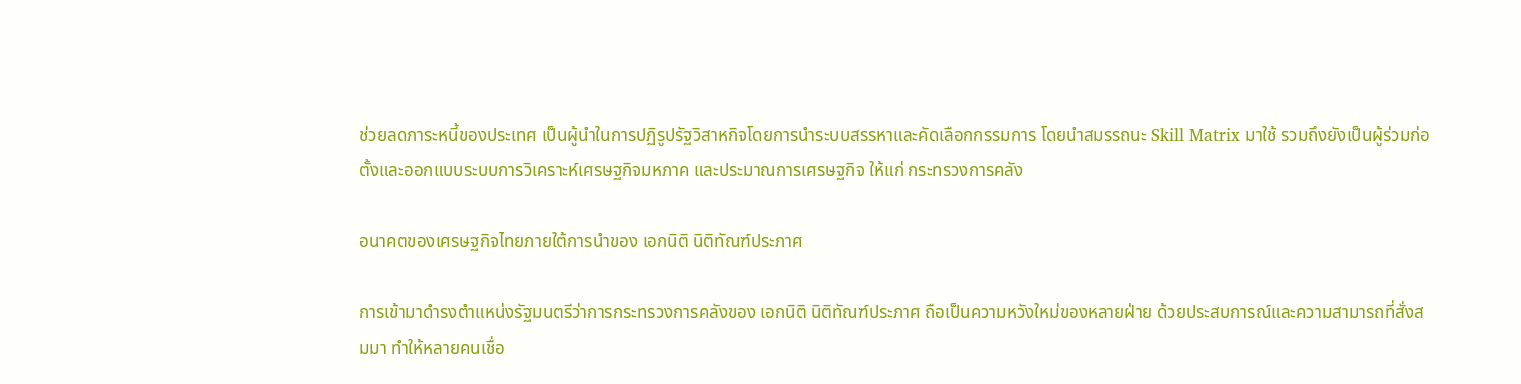ช่วยลดภาระหนี้ของประเทศ เป็นผู้นำในการปฏิรูปรัฐวิสาหกิจโดยการนำระบบสรรหาและคัดเลือกกรรมการ โดยนำสมรรถนะ Skill Matrix มาใช้ รวมถึงยังเป็นผู้ร่วมก่อตั้งและออกแบบระบบการวิเคราะห์เศรษฐกิจมหภาค และประมาณการเศรษฐกิจ ให้แก่ กระทรวงการคลัง

อนาคตของเศรษฐกิจไทยภายใต้การนำของ เอกนิติ นิติทัณฑ์ประภาศ

การเข้ามาดำรงตำแหน่งรัฐมนตรีว่าการกระทรวงการคลังของ เอกนิติ นิติทัณฑ์ประภาศ ถือเป็นความหวังใหม่ของหลายฝ่าย ด้วยประสบการณ์และความสามารถที่สั่งสมมา ทำให้หลายคนเชื่อ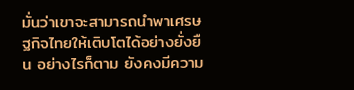มั่นว่าเขาจะสามารถนำพาเศรษฐกิจไทยให้เติบโตได้อย่างยั่งยืน อย่างไรก็ตาม ยังคงมีความ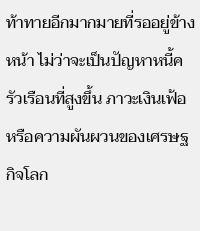ท้าทายอีกมากมายที่รออยู่ข้างหน้า ไม่ว่าจะเป็นปัญหาหนี้ครัวเรือนที่สูงขึ้น ภาวะเงินเฟ้อ หรือความผันผวนของเศรษฐกิจโลก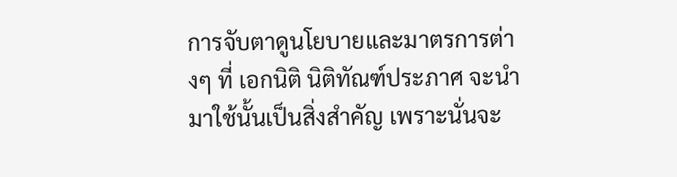การจับตาดูนโยบายและมาตรการต่างๆ ที่ เอกนิติ นิติทัณฑ์ประภาศ จะนำมาใช้นั้นเป็นสิ่งสำคัญ เพราะนั่นจะ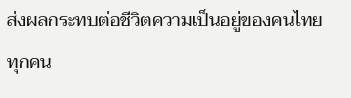ส่งผลกระทบต่อชีวิตความเป็นอยู่ของคนไทยทุกคน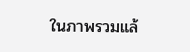ในภาพรวมแล้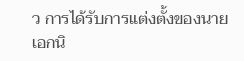ว การได้รับการแต่งตั้งของนาย เอกนิ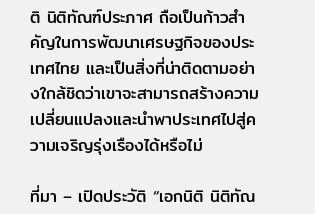ติ นิติทัณฑ์ประภาศ ถือเป็นก้าวสำคัญในการพัฒนาเศรษฐกิจของประเทศไทย และเป็นสิ่งที่น่าติดตามอย่างใกล้ชิดว่าเขาจะสามารถสร้างความเปลี่ยนแปลงและนำพาประเทศไปสู่ความเจริญรุ่งเรืองได้หรือไม่

ที่มา – เปิดประวัติ “เอกนิติ นิติทัณ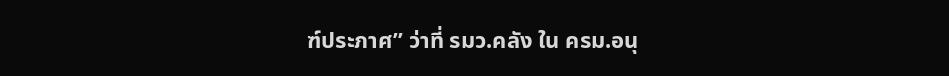ฑ์ประภาศ” ว่าที่ รมว.คลัง ใน ครม.อนุ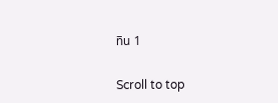ทิน 1

Scroll to top